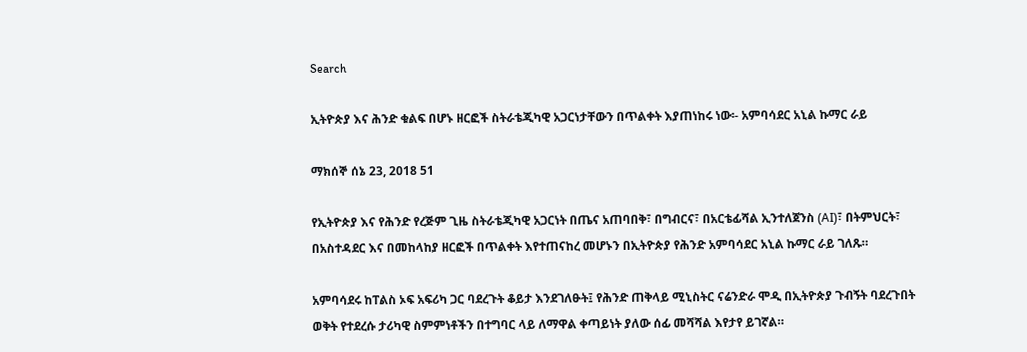Search

ኢትዮጵያ እና ሕንድ ቁልፍ በሆኑ ዘርፎች ስትራቴጂካዊ አጋርነታቸውን በጥልቀት እያጠነከሩ ነው፡- አምባሳደር አኒል ኩማር ራይ

ማክሰኞ ሰኔ 23, 2018 51

የኢትዮጵያ እና የሕንድ የረጅም ጊዜ ስትራቴጂካዊ አጋርነት በጤና አጠባበቅ፣ በግብርና፣ በአርቴፊሻል ኢንተለጀንስ (AI)፣ በትምህርት፣ በአስተዳደር እና በመከላከያ ዘርፎች በጥልቀት እየተጠናከረ መሆኑን በኢትዮጵያ የሕንድ አምባሳደር አኒል ኩማር ራይ ገለጹ።

አምባሳደሩ ከፐልስ ኦፍ አፍሪካ ጋር ባደረጉት ቆይታ እንደገለፁት፤ የሕንድ ጠቅላይ ሚኒስትር ናሬንድራ ሞዲ በኢትዮጵያ ጉብኝት ባደረጉበት ወቅት የተደረሱ ታሪካዊ ስምምነቶችን በተግባር ላይ ለማዋል ቀጣይነት ያለው ሰፊ መሻሻል እየታየ ይገኛል።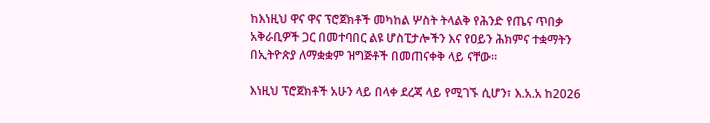ከእነዚህ ዋና ዋና ፕሮጀክቶች መካከል ሦስት ትላልቅ የሕንድ የጤና ጥበቃ አቅራቢዎች ጋር በመተባበር ልዩ ሆስፒታሎችን እና የዐይን ሕክምና ተቋማትን በኢትዮጵያ ለማቋቋም ዝግጅቶች በመጠናቀቅ ላይ ናቸው።

እነዚህ ፕሮጀክቶች አሁን ላይ በላቀ ደረጃ ላይ የሚገኙ ሲሆን፣ እ.አ.አ ከ2026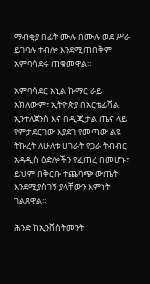ማብቂያ በፊት ሙሉ በሙሉ ወደ ሥራ ይገባሉ ተብሎ እንደሚጠበቅም አምባሳደሩ ጠቁመዋል።

አምባሳደር አኒል ኩማር ራይ አክለውም፣ ኢትዮጵያ በአርቴፊሻል ኢንተለጀንስ እና በዲጂታል ጤና ላይ የምታደርገው እያደገ የመጣው ልዩ ትኩረት ለሁለቱ ሀገራት የጋራ ትብብር አዳዲስ ዕድሎችን የፈጠረ በመሆኑ፣ ይህም በቅርቡ ተጨባጭ ውጤት እንደሚያስገኝ ያላቸውን እምነት ገልጸዋል።

ሕንድ ከኢንቨስትመንት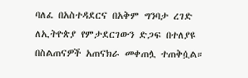ባለፈ በአስተዳደርና በአቅም ግንባታ ረገድ ለኢትዮጵያ የምታደርገውን ድጋፍ በተለያዩ በስልጠናዎች አጠናክራ መቀጠሏ ተጠቅሷል።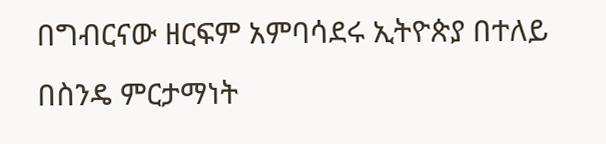በግብርናው ዘርፍም አምባሳደሩ ኢትዮጵያ በተለይ በስንዴ ምርታማነት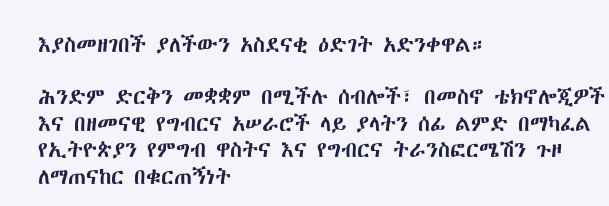እያስመዘገበች ያለችውን አስደናቂ ዕድገት አድንቀዋል።

ሕንድም ድርቅን መቋቋም በሚችሉ ሰብሎች፣ በመስኖ ቴክኖሎጂዎች እና በዘመናዊ የግብርና አሠራሮች ላይ ያላትን ሰፊ ልምድ በማካፈል የኢትዮጵያን የምግብ ዋስትና እና የግብርና ትራንስፎርሜሽን ጉዞ ለማጠናከር በቁርጠኝነት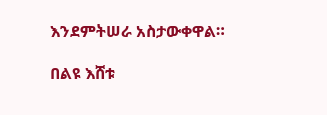እንደምትሠራ አስታውቀዋል።

በልዩ እሸቱ